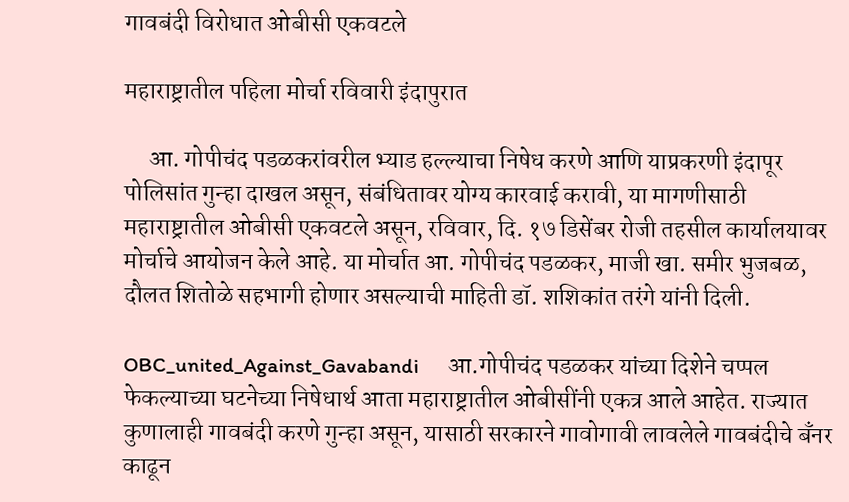गावबंदी विरोधात ओबीसी एकवटले

महाराष्ट्रातील पहिला मोर्चा रविवारी इंदापुरात

     आ. गोपीचंद पडळकरांवरील भ्याड हल्ल्याचा निषेध करणे आणि याप्रकरणी इंदापूर पोलिसांत गुन्हा दाखल असून, संबंधितावर योग्य कारवाई करावी, या मागणीसाठी महाराष्ट्रातील ओबीसी एकवटले असून, रविवार, दि. १७ डिसेंबर रोजी तहसील कार्यालयावर मोर्चाचे आयोजन केले आहे. या मोर्चात आ. गोपीचंद पडळकर, माजी खा. समीर भुजबळ, दौलत शितोळे सहभागी होणार असल्याची माहिती डॉ. शशिकांत तरंगे यांनी दिली.

OBC_united_Against_Gavabandi      आ.गोपीचंद पडळकर यांच्या दिशेने चप्पल फेकल्याच्या घटनेच्या निषेधार्थ आता महाराष्ट्रातील ओबीसींनी एकत्र आले आहेत. राज्यात कुणालाही गावबंदी करणे गुन्हा असून, यासाठी सरकारने गावोगावी लावलेले गावबंदीचे बँनर काढून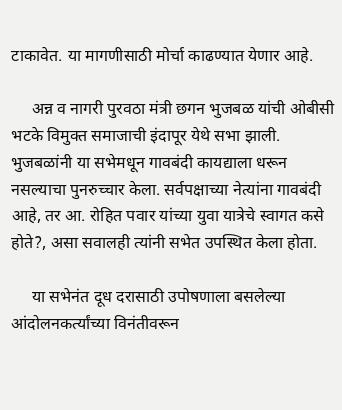टाकावेत. या मागणीसाठी मोर्चा काढण्यात येणार आहे.

     अन्न व नागरी पुरवठा मंत्री छगन भुजबळ यांची ओबीसी भटके विमुक्त समाजाची इंदापूर येथे सभा झाली. भुजबळांनी या सभेमधून गावबंदी कायद्याला धरून नसल्याचा पुनरुच्चार केला. सर्वपक्षाच्या नेत्यांना गावबंदी आहे, तर आ. रोहित पवार यांच्या युवा यात्रेचे स्वागत कसे होते?, असा सवालही त्यांनी सभेत उपस्थित केला होता.

     या सभेनंत दूध दरासाठी उपोषणाला बसलेल्या आंदोलनकर्त्यांच्या विनंतीवरून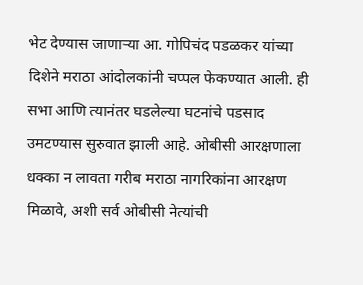भेट देण्यास जाणाऱ्या आ. गोपिचंद पडळकर यांच्या दिशेने मराठा आंदोलकांनी चप्पल फेकण्यात आली. ही सभा आणि त्यानंतर घडलेल्या घटनांचे पडसाद उमटण्यास सुरुवात झाली आहे. ओबीसी आरक्षणाला धक्का न लावता गरीब मराठा नागरिकांना आरक्षण मिळावे, अशी सर्व ओबीसी नेत्यांची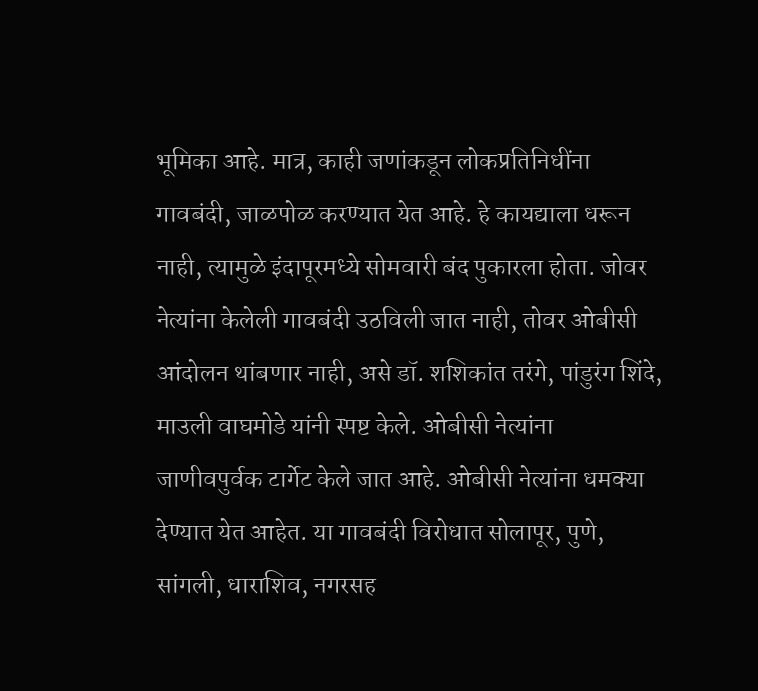भूमिका आहे. मात्र, काही जणांकडून लोकप्रतिनिधींना गावबंदी, जाळपोळ करण्यात येत आहे. हे कायद्याला धरून नाही, त्यामुळे इंदापूरमध्ये सोमवारी बंद पुकारला होता. जोवर नेत्यांना केलेली गावबंदी उठविली जात नाही, तोवर ओबीसी आंदोलन थांबणार नाही, असे डॉ. शशिकांत तरंगे, पांडुरंग शिंदे, माउली वाघमोडे यांनी स्पष्ट केले. ओबीसी नेत्यांना जाणीवपुर्वक टार्गेट केले जात आहे. ओबीसी नेत्यांना धमक्या देण्यात येत आहेत. या गावबंदी विरोधात सोलापूर, पुणे, सांगली, धाराशिव, नगरसह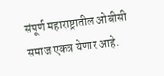संपूर्ण महाराष्ट्रातील ओबीसी समाज एकत्र येणार आहे.